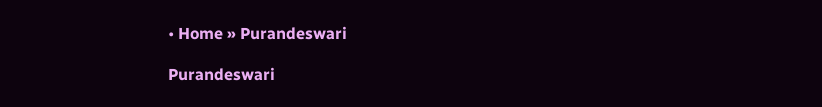• Home » Purandeswari

Purandeswari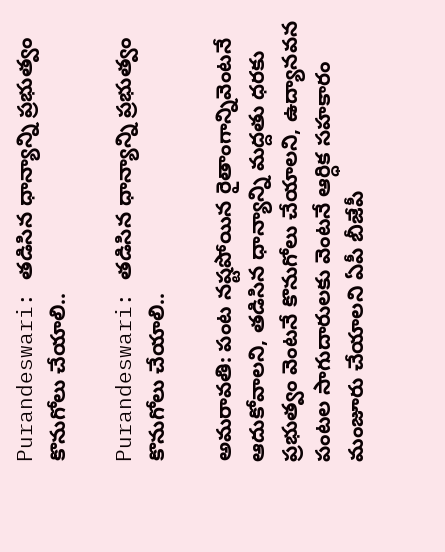Purandeswari: తడిసిన ధాన్యాన్ని ప్రభుత్వం కొనుగోలు చేయాలి..

Purandeswari: తడిసిన ధాన్యాన్ని ప్రభుత్వం కొనుగోలు చేయాలి..

అమరావతి: పంట నష్టపోయిన రైతాంగాన్నివెంటనే ఆదుకోవాలని, తడిసిన ధాన్యాన్ని మద్దతు ధరకు ప్రభుత్వం వెంటనే కొనుగోలు చేయాలని, ఉద్యానవన పంటల సాగుదారులకు వెంటనే ఆర్ధిక సహకారం మంజూరు చేయాలని ఏపీ బీజేపీ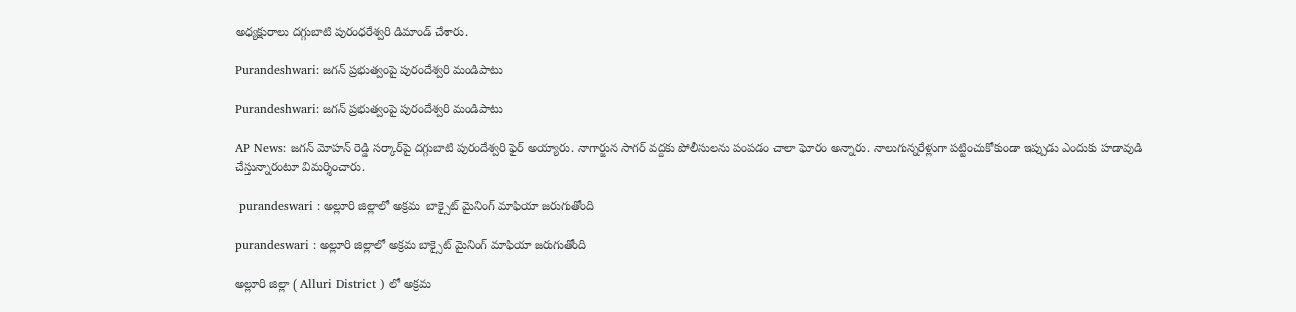అధ్యక్షురాలు దగ్గుబాటి పురంధరేశ్వరి డిమాండ్ చేశారు.

Purandeshwari: జగన్ ప్రభుత్వంపై పురందేశ్వరి మండిపాటు

Purandeshwari: జగన్ ప్రభుత్వంపై పురందేశ్వరి మండిపాటు

AP News: జగన్ మోహన్ రెడ్డి సర్కార్‌పై దగ్గుబాటి పురందేశ్వరి ఫైర్ అయ్యారు. నాగార్జున సాగర్ వద్దకు పోలీసులను పంపడం చాలా ఘోరం అన్నారు. నాలుగున్నరేళ్లుగా పట్టించుకోకుండా ఇప్పుడు ఎందుకు హడావుడి చేస్తున్నారంటూ విమర్శించారు.

 purandeswari : అల్లూరి జిల్లాలో అక్రమ  బాక్సైట్ మైనింగ్ మాఫియా జరుగుతోంది

purandeswari : అల్లూరి జిల్లాలో అక్రమ బాక్సైట్ మైనింగ్ మాఫియా జరుగుతోంది

అల్లూరి జిల్లా ( Alluri District ) లో అక్రమ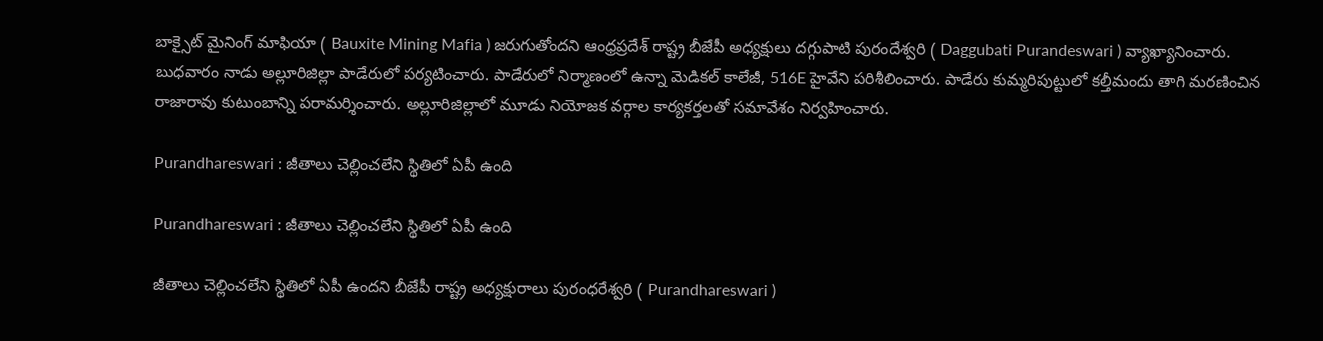బాక్సైట్ మైనింగ్ మాఫియా ( Bauxite Mining Mafia ) జరుగుతోందని ఆంధ్రప్రదేశ్ రాష్ట్ర బీజేపీ అధ్యక్షులు దగ్గుపాటి పురందేశ్వరి ( Daggubati Purandeswari ) వ్యాఖ్యానించారు. బుధవారం నాడు అల్లూరిజిల్లా పాడేరులో పర్యటించారు. పాడేరులో నిర్మాణంలో ఉన్నా మెడికల్ కాలేజీ, 516E హైవేని పరిశీలించారు. పాడేరు కుమ్మరిపుట్టులో కల్తీమందు తాగి మరణించిన రాజారావు కుటుంబాన్ని పరామర్శించారు. అల్లూరిజిల్లాలో మూడు నియోజక వర్గాల కార్యకర్తలతో సమావేశం నిర్వహించారు.

Purandhareswari : జీతాలు చెల్లించలేని స్థితిలో ఏపీ ఉంది

Purandhareswari : జీతాలు చెల్లించలేని స్థితిలో ఏపీ ఉంది

జీతాలు చెల్లించలేని స్థితిలో ఏపీ ఉందని బీజేపీ రాష్ట్ర అధ్యక్షురాలు పురంధరేశ్వరి ( Purandhareswari )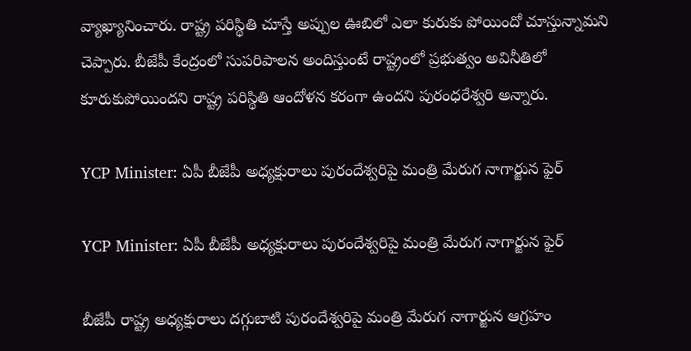వ్యాఖ్యానించారు. రాష్ట్ర పరిస్థితి చూస్తే అప్పుల ఊబిలో ఎలా కురుకు పోయిందో చూస్తున్నామని చెప్పారు. బీజేపీ కేంద్రంలో సుపరిపాలన అందిస్తుంటే రాష్ట్రంలో ప్రభుత్వం అవినీతిలో కూరుకుపోయిందని రాష్ట్ర పరిస్థితి ఆందోళన కరంగా ఉందని పురంధరేశ్వరి అన్నారు.

YCP Minister: ఏపీ బీజేపీ అధ్యక్షురాలు పురందేశ్వరిపై మంత్రి మేరుగ నాగార్జున ఫైర్

YCP Minister: ఏపీ బీజేపీ అధ్యక్షురాలు పురందేశ్వరిపై మంత్రి మేరుగ నాగార్జున ఫైర్

బీజేపీ రాష్ట్ర అధ్యక్షురాలు దగ్గుబాటి పురందేశ్వరిపై మంత్రి మేరుగ నాగార్జున ఆగ్రహం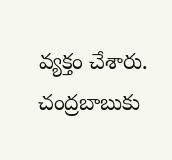వ్యక్తం చేశారు. చంద్రబాబుకు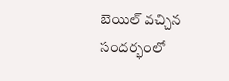బెయిల్ వచ్చిన సందర్భంలో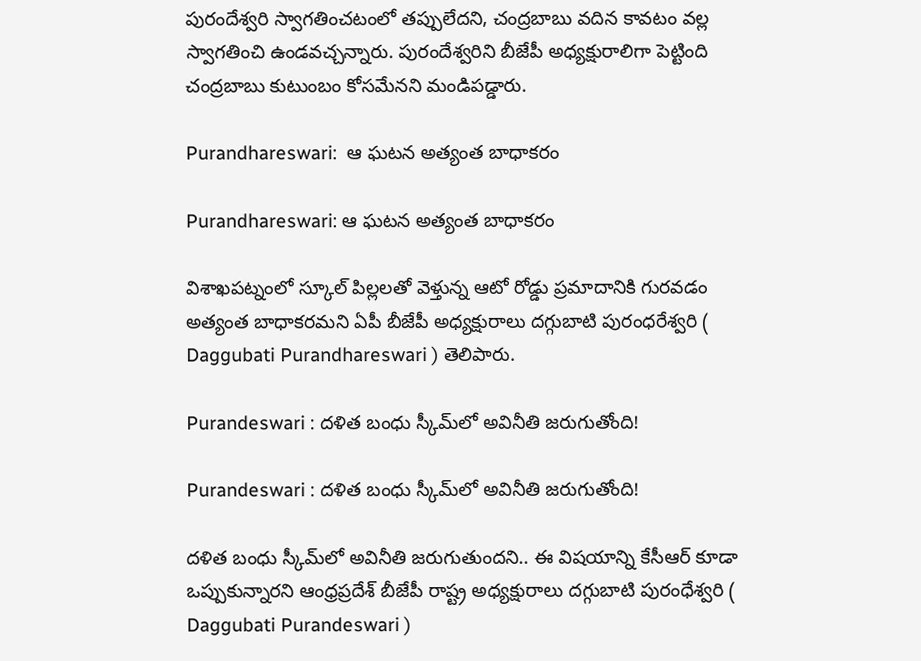పురందేశ్వరి స్వాగతించటంలో తప్పులేదని, చంద్రబాబు వదిన కావటం వల్ల స్వాగతించి ఉండవచ్చన్నారు. పురందేశ్వరిని బీజేపీ అధ్యక్షురాలిగా పెట్టింది చంద్రబాబు కుటుంబం కోసమేనని మండిపడ్డారు.

Purandhareswari:  ఆ ఘటన అత్యంత బాధాకరం

Purandhareswari: ఆ ఘటన అత్యంత బాధాకరం

విశాఖపట్నంలో స్కూల్‌ పిల్లలతో వెళ్తున్న ఆటో రోడ్డు ప్రమాదానికి గురవడం అత్యంత బాధాకరమని ఏపీ బీజేపీ అధ్యక్షురాలు దగ్గుబాటి పురంధరేశ్వరి ( Daggubati Purandhareswari ) తెలిపారు.

Purandeswari : దళిత బంధు స్కీమ్‌లో అవినీతి జరుగుతోంది!

Purandeswari : దళిత బంధు స్కీమ్‌లో అవినీతి జరుగుతోంది!

దళిత బంధు స్కీమ్‌లో అవినీతి జరుగుతుందని.. ఈ విషయాన్ని కేసీఆర్ కూడా ఒప్పుకున్నారని ఆంధ్రప్రదేశ్ బీజేపీ రాష్ట్ర అధ్యక్షురాలు దగ్గుబాటి పురంధేశ్వరి ( Daggubati Purandeswari )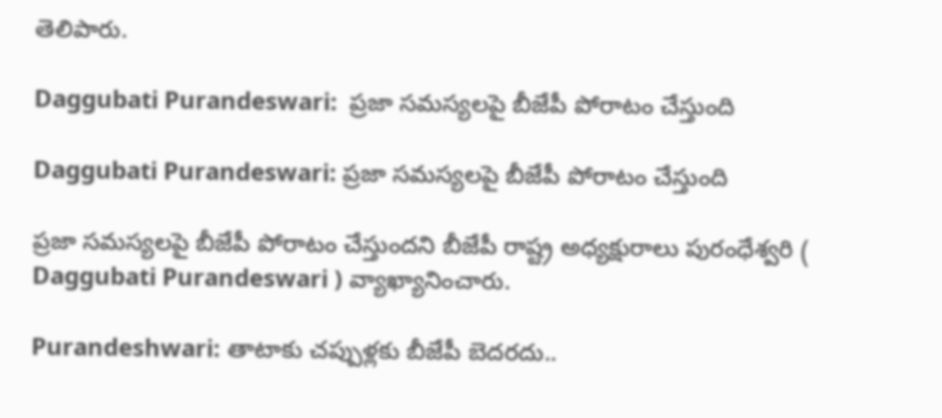తెలిపారు.

Daggubati Purandeswari:  ప్రజా సమస్యలపై బీజేపీ పోరాటం చేస్తుంది

Daggubati Purandeswari: ప్రజా సమస్యలపై బీజేపీ పోరాటం చేస్తుంది

ప్రజా సమస్యలపై బీజేపీ పోరాటం చేస్తుందని బీజేపీ రాష్ట్ర అధ్యక్షురాలు పురంధేశ్వరి ( Daggubati Purandeswari ) వ్యాఖ్యానించారు.

Purandeshwari: తాటాకు చప్పుళ్లకు బీజేపీ బెదరదు..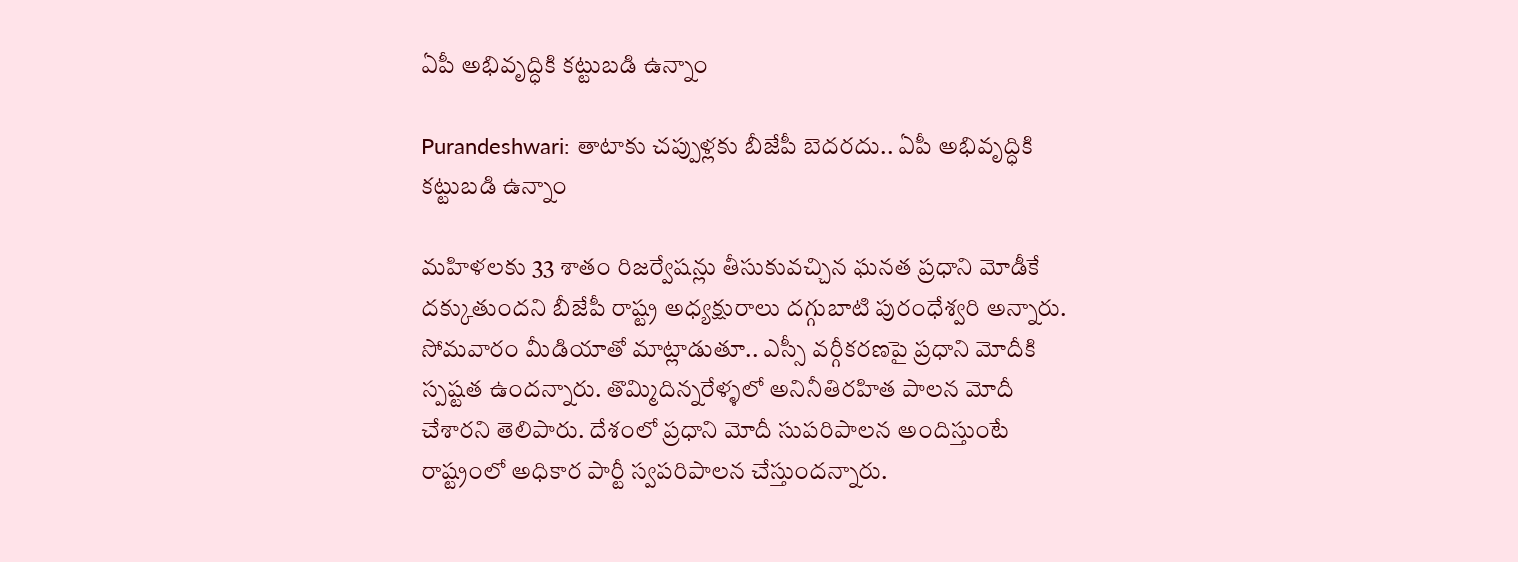ఏపీ అభివృద్ధికి కట్టుబడి ఉన్నాం

Purandeshwari: తాటాకు చప్పుళ్లకు బీజేపీ బెదరదు.. ఏపీ అభివృద్ధికి కట్టుబడి ఉన్నాం

మహిళలకు 33 శాతం రిజర్వేషన్లు తీసుకువచ్చిన ఘనత ప్రధాని మోడీకే దక్కుతుందని బీజేపీ రాష్ట్ర అధ్యక్షురాలు దగ్గుబాటి పురంధేశ్వరి అన్నారు. సోమవారం మీడియాతో మాట్లాడుతూ.. ఎస్సీ వర్గీకరణపై ప్రధాని మోదీకి స్పష్టత ఉందన్నారు. తొమ్మిదిన్నరేళ్ళలో అనినీతిరహిత పాలన మోదీ చేశారని తెలిపారు. దేశంలో ప్రధాని మోదీ సుపరిపాలన అందిస్తుంటే రాష్ట్రంలో అధికార పార్టీ స్వపరిపాలన చేస్తుందన్నారు.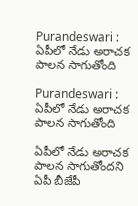Purandeswari :  ఏపీలో నేడు అరాచక పాలన సాగుతోంది

Purandeswari : ఏపీలో నేడు అరాచక పాలన సాగుతోంది

ఏపీలో నేడు అరాచక పాలన సాగుతోందని ఏపీ బీజేపీ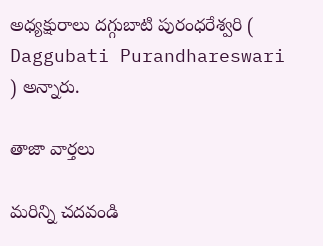అధ్యక్షురాలు దగ్గుబాటి పురంధరేశ్వరి ( Daggubati Purandhareswari ) అన్నారు.

తాజా వార్తలు

మరిన్ని చదవండి